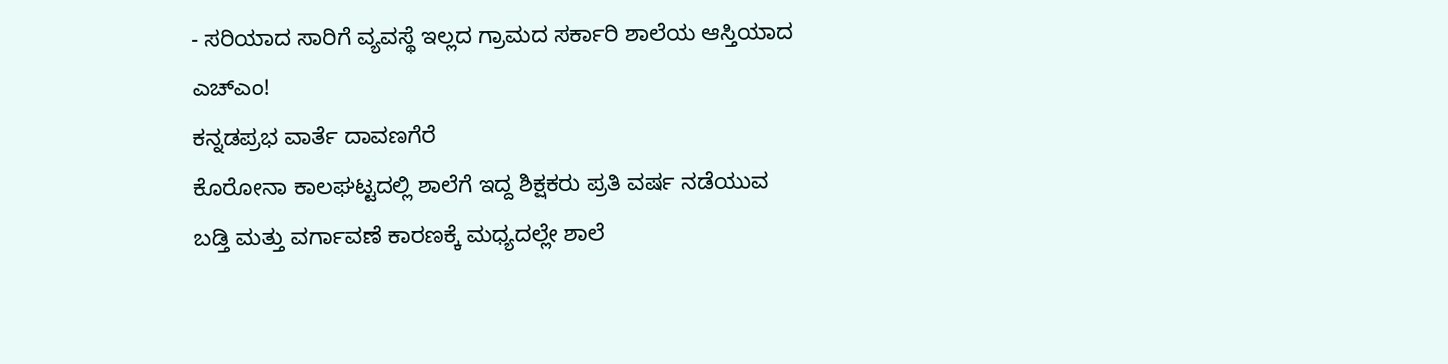- ಸರಿಯಾದ ಸಾರಿಗೆ ವ್ಯವಸ್ಥೆ ಇಲ್ಲದ ಗ್ರಾಮದ ಸರ್ಕಾರಿ ಶಾಲೆಯ ಆಸ್ತಿಯಾದ ಎಚ್ಎಂ!
ಕನ್ನಡಪ್ರಭ ವಾರ್ತೆ ದಾವಣಗೆರೆ
ಕೊರೋನಾ ಕಾಲಘಟ್ಟದಲ್ಲಿ ಶಾಲೆಗೆ ಇದ್ದ ಶಿಕ್ಷಕರು ಪ್ರತಿ ವರ್ಷ ನಡೆಯುವ ಬಡ್ತಿ ಮತ್ತು ವರ್ಗಾವಣೆ ಕಾರಣಕ್ಕೆ ಮಧ್ಯದಲ್ಲೇ ಶಾಲೆ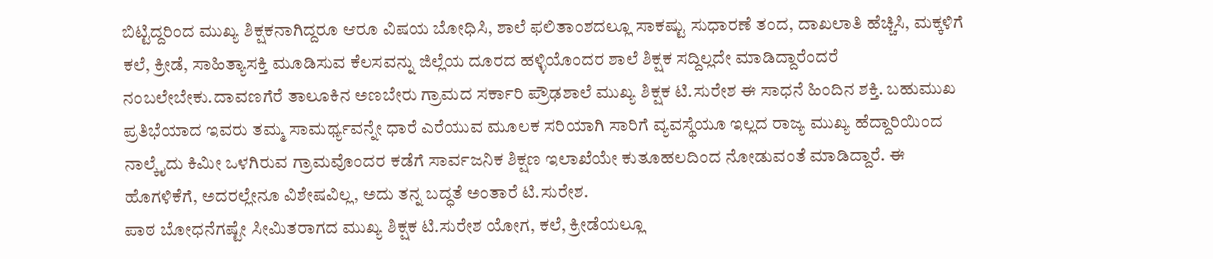ಬಿಟ್ಟಿದ್ದರಿಂದ ಮುಖ್ಯ ಶಿಕ್ಷಕನಾಗಿದ್ದರೂ ಆರೂ ವಿಷಯ ಬೋಧಿಸಿ, ಶಾಲೆ ಫಲಿತಾಂಶದಲ್ಲೂ ಸಾಕಷ್ಟು ಸುಧಾರಣೆ ತಂದ, ದಾಖಲಾತಿ ಹೆಚ್ಚಿಸಿ, ಮಕ್ಕಳಿಗೆ ಕಲೆ, ಕ್ರೀಡೆ, ಸಾಹಿತ್ಯಾಸಕ್ತಿ ಮೂಡಿಸುವ ಕೆಲಸವನ್ನು ಜಿಲ್ಲೆಯ ದೂರದ ಹಳ್ಳಿಯೊಂದರ ಶಾಲೆ ಶಿಕ್ಷಕ ಸದ್ದಿಲ್ಲದೇ ಮಾಡಿದ್ದಾರೆಂದರೆ ನಂಬಲೇಬೇಕು.ದಾವಣಗೆರೆ ತಾಲೂಕಿನ ಅಣಬೇರು ಗ್ರಾಮದ ಸರ್ಕಾರಿ ಪ್ರೌಢಶಾಲೆ ಮುಖ್ಯ ಶಿಕ್ಷಕ ಟಿ.ಸುರೇಶ ಈ ಸಾಧನೆ ಹಿಂದಿನ ಶಕ್ತಿ. ಬಹುಮುಖ ಪ್ರತಿಭೆಯಾದ ಇವರು ತಮ್ಮ ಸಾಮರ್ಥ್ಯವನ್ನೇ ಧಾರೆ ಎರೆಯುವ ಮೂಲಕ ಸರಿಯಾಗಿ ಸಾರಿಗೆ ವ್ಯವಸ್ಥೆಯೂ ಇಲ್ಲದ ರಾಜ್ಯ ಮುಖ್ಯ ಹೆದ್ದಾರಿಯಿಂದ ನಾಲ್ಕೈದು ಕಿಮೀ ಒಳಗಿರುವ ಗ್ರಾಮವೊಂದರ ಕಡೆಗೆ ಸಾರ್ವಜನಿಕ ಶಿಕ್ಷಣ ಇಲಾಖೆಯೇ ಕುತೂಹಲದಿಂದ ನೋಡುವಂತೆ ಮಾಡಿದ್ದಾರೆ. ಈ ಹೊಗಳಿಕೆಗೆ, ಅದರಲ್ಲೇನೂ ವಿಶೇಷವಿಲ್ಲ, ಅದು ತನ್ನ ಬದ್ಧತೆ ಅಂತಾರೆ ಟಿ.ಸುರೇಶ.
ಪಾಠ ಬೋಧನೆಗಷ್ಟೇ ಸೀಮಿತರಾಗದ ಮುಖ್ಯ ಶಿಕ್ಷಕ ಟಿ.ಸುರೇಶ ಯೋಗ, ಕಲೆ, ಕ್ರೀಡೆಯಲ್ಲೂ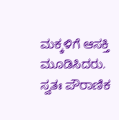ಮಕ್ಕಳಿಗೆ ಆಸಕ್ತಿ ಮೂಡಿಸಿದರು. ಸ್ವತಃ ಪೌರಾಣಿಕ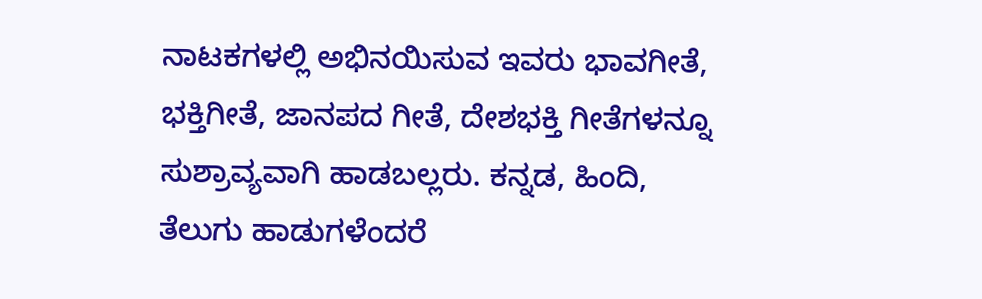ನಾಟಕಗಳಲ್ಲಿ ಅಭಿನಯಿಸುವ ಇವರು ಭಾವಗೀತೆ, ಭಕ್ತಿಗೀತೆ, ಜಾನಪದ ಗೀತೆ, ದೇಶಭಕ್ತಿ ಗೀತೆಗಳನ್ನೂ ಸುಶ್ರಾವ್ಯವಾಗಿ ಹಾಡಬಲ್ಲರು. ಕನ್ನಡ, ಹಿಂದಿ, ತೆಲುಗು ಹಾಡುಗಳೆಂದರೆ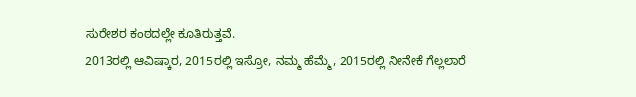ಸುರೇಶರ ಕಂಠದಲ್ಲೇ ಕೂತಿರುತ್ತವೆ.
2013ರಲ್ಲಿ ಆವಿಷ್ಕಾರ, 2015ರಲ್ಲಿ ಇಸ್ರೋ, ನಮ್ಮ ಹೆಮ್ಮೆ, 2015ರಲ್ಲಿ ನೀನೇಕೆ ಗೆಲ್ಲಲಾರೆ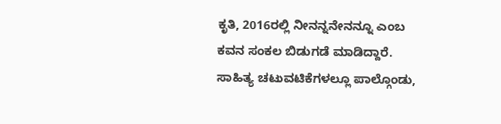ಕೃತಿ, 2016ರಲ್ಲಿ ನೀನನ್ನನೇನನ್ನೂ ಎಂಬ ಕವನ ಸಂಕಲ ಬಿಡುಗಡೆ ಮಾಡಿದ್ದಾರೆ. ಸಾಹಿತ್ಯ ಚಟುವಟಿಕೆಗಳಲ್ಲೂ ಪಾಲ್ಗೊಂಡು,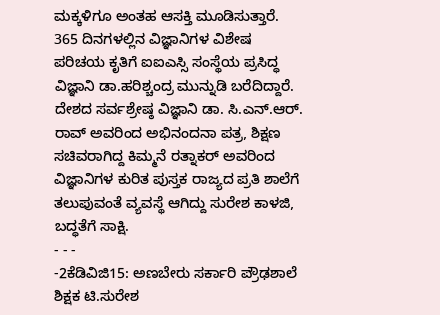ಮಕ್ಕಳಿಗೂ ಅಂತಹ ಆಸಕ್ತಿ ಮೂಡಿಸುತ್ತಾರೆ. 365 ದಿನಗಳಲ್ಲಿನ ವಿಜ್ಞಾನಿಗಳ ವಿಶೇಷ ಪರಿಚಯ ಕೃತಿಗೆ ಐಐಎಸ್ಸಿ ಸಂಸ್ಥೆಯ ಪ್ರಸಿದ್ಧ ವಿಜ್ಞಾನಿ ಡಾ.ಹರಿಶ್ಚಂದ್ರ ಮುನ್ನುಡಿ ಬರೆದಿದ್ದಾರೆ. ದೇಶದ ಸರ್ವಶ್ರೇಷ್ಠ ವಿಜ್ಞಾನಿ ಡಾ. ಸಿ.ಎನ್.ಆರ್. ರಾವ್ ಅವರಿಂದ ಅಭಿನಂದನಾ ಪತ್ರ, ಶಿಕ್ಷಣ ಸಚಿವರಾಗಿದ್ದ ಕಿಮ್ಮನೆ ರತ್ನಾಕರ್ ಅವರಿಂದ ವಿಜ್ಞಾನಿಗಳ ಕುರಿತ ಪುಸ್ತಕ ರಾಜ್ಯದ ಪ್ರತಿ ಶಾಲೆಗೆ ತಲುಪುವಂತೆ ವ್ಯವಸ್ಥೆ ಆಗಿದ್ದು ಸುರೇಶ ಕಾಳಜಿ, ಬದ್ಧತೆಗೆ ಸಾಕ್ಷಿ.
- - -
-2ಕೆಡಿವಿಜಿ15: ಅಣಬೇರು ಸರ್ಕಾರಿ ಪ್ರೌಢಶಾಲೆ ಶಿಕ್ಷಕ ಟಿ.ಸುರೇಶ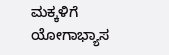ಮಕ್ಕಳಿಗೆ ಯೋಗಾಭ್ಯಾಸ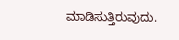ಮಾಡಿಸುತ್ತಿರುವುದು.